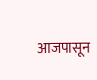आजपासून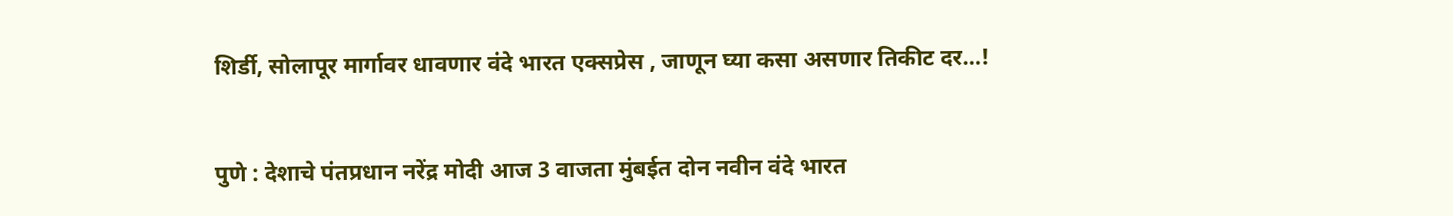शिर्डी, सोलापूर मार्गावर धावणार वंदे भारत एक्सप्रेस , जाणून घ्या कसा असणार तिकीट दर…!


पुणे : देशाचे पंतप्रधान नरेंद्र मोदी आज 3 वाजता मुंबईत दोन नवीन वंदे भारत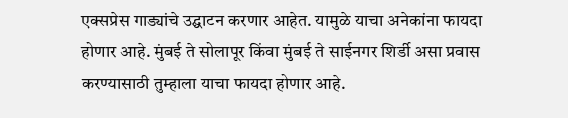एक्सप्रेस गाड्यांचे उद्घाटन करणार आहेत. यामुळे याचा अनेकांना फायदा होणार आहे. मुंबई ते सोलापूर किंवा मुंबई ते साईनगर शिर्डी असा प्रवास करण्यासाठी तुम्हाला याचा फायदा होणार आहे.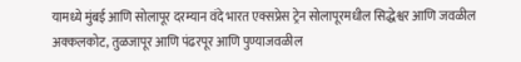यामध्ये मुंबई आणि सोलापूर दरम्यान वंदे भारत एक्सप्रेस ट्रेन सोलापूरमधील सिद्धेश्वर आणि जवळील अक्कलकोट, तुळजापूर आणि पंढरपूर आणि पुण्याजवळील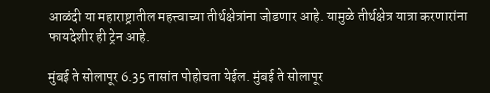आळंदी या महाराष्ट्रातील महत्त्वाच्या तीर्थक्षेत्रांना जोडणार आहे. यामुळे तीर्थक्षेत्र यात्रा करणारांना फायदेशीर ही ट्रेन आहे.

मुंबई ते सोलापूर 6.35 तासांत पोहोचता येईल. मुंबई ते सोलापूर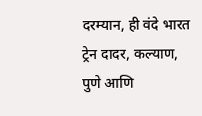दरम्यान, ही वंदे भारत ट्रेन दादर, कल्याण, पुणे आणि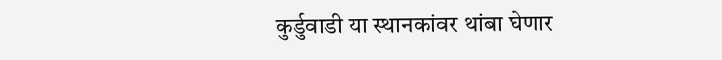कुर्डुवाडी या स्थानकांवर थांबा घेणार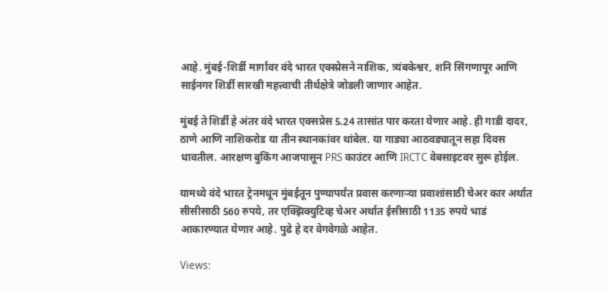आहे. मुंबई-शिर्डी मार्गावर वंदे भारत एक्स्प्रेसने नाशिक, त्र्यंबकेश्वर, शनि सिंगणापूर आणि साईनगर शिर्डी सारखी महत्त्वाची तीर्थक्षेत्रे जोडली जाणार आहेत.

मुंबई ते शिर्डी हे अंतर वंदे भारत एक्सप्रेस 5.24 तासांत पार करता येणार आहे. ही गाडी दादर, ठाणे आणि नाशिकरोड या तीन स्थानकांवर थांबेल. या गाड्या आठवड्यातून सहा दिवस धावतील. आरक्षण बुकिंग आजपासून PRS काउंटर आणि IRCTC वेबसाइटवर सुरू होईल.

यामध्ये वंदे भारत ट्रेनमधून मुंबईतून पुण्यापर्यंत प्रवास करणाऱ्या प्रवाशांसाठी चेअर कार अर्थात सीसीसाठी 560 रुपये, तर एक्झिक्युटिव्ह चेअर अर्थात ईसीसाठी 1135 रुपये भाडं आकारण्यात येणार आहे. पुढे हे दर वेगवेगळे आहेत.

Views: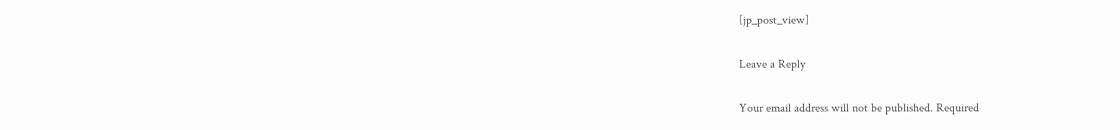[jp_post_view]

Leave a Reply

Your email address will not be published. Required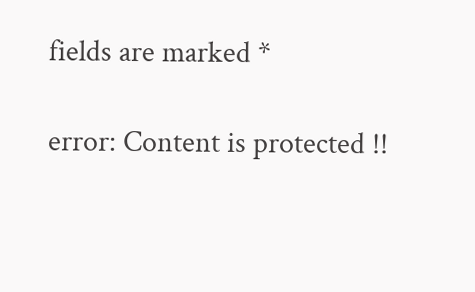fields are marked *

error: Content is protected !!